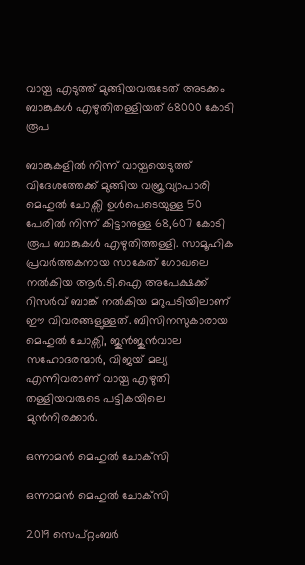വായ്പ എടുത്ത് മുങ്ങിയവരുടേത് അടക്കം ബാങ്കുകൾ എഴുതിതള്ളിയത് 68000 കോടി രൂപ

ബാങ്കുകളിൽ നിന്ന് വായ്പയെടുത്ത് വിദേശത്തേക്ക് മുങ്ങിയ വജ്രവ്യാപാരി മെഹുൽ ചോക്സി ഉൾപെടെയുള്ള 50 പേരിൽ നിന്ന് കിട്ടാനുള്ള 68,607 കോടി രൂപ ബാങ്കുകൾ എഴുതിത്തള്ളി. സാമൂഹിക പ്രവർത്തകനായ സാകേത് ഗോഖലെ നൽകിയ ആർ.ടി.ഐ അപേക്ഷക്ക് റിസർവ് ബാങ്ക് നൽകിയ മറുപടിയിലാണ് ഈ വിവരങ്ങളുള്ളത്. ബിസിനസുകാരായ മെഹുൽ ചോക്സി, ജുൻജുൻവാല സഹോദരന്മാർ, വിജയ് മല്യ എന്നിവരാണ് വായ്പ എഴുതി തള്ളിയവരുടെ പട്ടികയിലെ മുൻനിരക്കാർ.

ഒന്നാമൻ മെഹുൽ ചോക്‌സി

ഒന്നാമൻ മെഹുൽ ചോക്‌സി

2019 സെപ്റ്റംബർ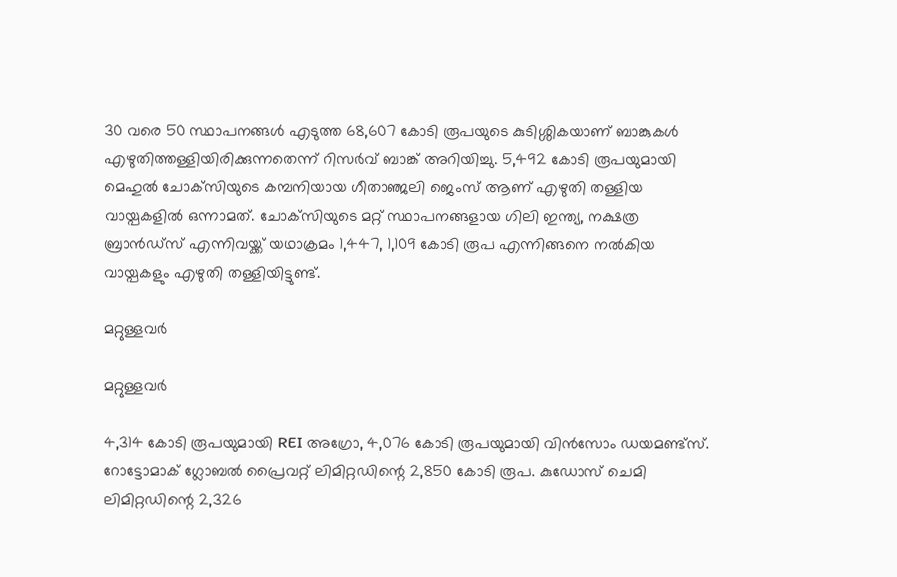30 വരെ 50 സ്ഥാപനങ്ങൾ എടുത്ത 68,607 കോടി രൂപയുടെ കുടിശ്ശികയാണ് ബാങ്കുകൾ എഴുതിത്തള്ളിയിരിക്കുന്നതെന്ന് റിസർവ് ബാങ്ക് അറിയിച്ചു. 5,492 കോടി രൂപയുമായി മെഹുൽ ചോക്‌സിയുടെ കമ്പനിയായ ഗീതാഞ്ജലി ജെംസ് ആണ് എഴുതി തള്ളിയ വായ്പകളിൽ ഒന്നാമത്. ചോക്‌സിയുടെ മറ്റ് സ്ഥാപനങ്ങളായ ഗിലി ഇന്ത്യ, നക്ഷത്ര ബ്രാൻഡ്സ് എന്നിവയ്ക്ക് യഥാക്രമം 1,447, 1,109 കോടി രൂപ എന്നിങ്ങനെ നൽകിയ വായ്പകളും എഴുതി തള്ളിയിട്ടുണ്ട്.

മറ്റുള്ളവർ

മറ്റുള്ളവർ

4,314 കോടി രൂപയുമായി REI അഗ്രോ, 4,076 കോടി രൂപയുമായി വിൻസോം ഡയമണ്ട്സ്. റോട്ടോമാക് ഗ്ലോബൽ പ്രൈവറ്റ് ലിമിറ്റഡിന്റെ 2,850 കോടി രൂപ. കുഡോസ് ചെമി ലിമിറ്റഡിന്റെ 2,326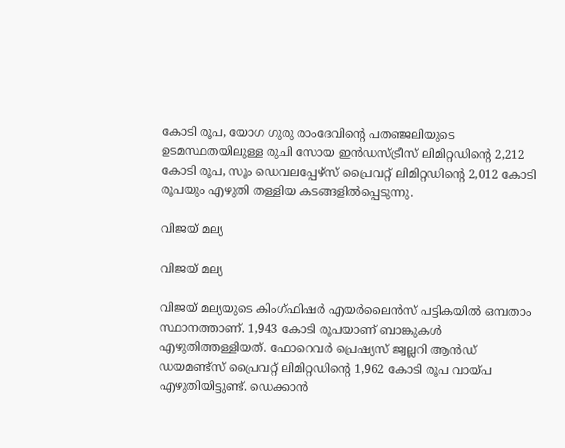കോടി രൂപ, യോഗ ഗുരു രാംദേവിന്റെ പതഞ്ജലിയുടെ ഉടമസ്ഥതയിലുള്ള രുചി സോയ ഇൻഡസ്ട്രീസ് ലിമിറ്റഡിന്റെ 2,212 കോടി രൂപ, സൂം ഡെവലപ്പേഴ്‌സ് പ്രൈവറ്റ് ലിമിറ്റഡിന്റെ 2,012 കോടി രൂപയും എഴുതി തള്ളിയ കടങ്ങളിൽപ്പെടുന്നു.

വിജയ് മല്യ

വിജയ് മല്യ

വിജയ് മല്യയുടെ കിംഗ്ഫിഷർ എയർലൈൻസ് പട്ടികയിൽ ഒമ്പതാം സ്ഥാനത്താണ്. 1,943 കോടി രൂപയാണ് ബാങ്കുകൾ എഴുതിത്തള്ളിയത്. ഫോറെവർ പ്രെഷ്യസ് ജ്വല്ലറി ആൻഡ് ഡയമണ്ട്സ് പ്രൈവറ്റ് ലിമിറ്റഡിന്റെ 1,962 കോടി രൂപ വായ്പ എഴുതിയിട്ടുണ്ട്. ഡെക്കാൻ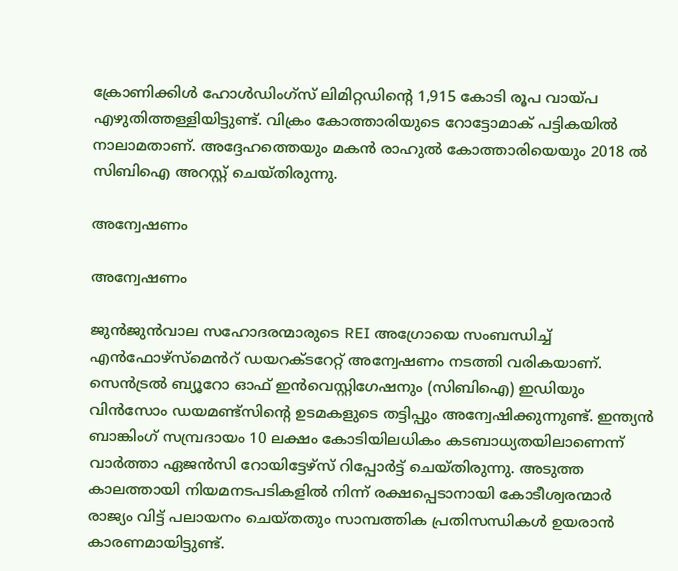ക്രോണിക്കിൾ ഹോൾഡിംഗ്സ് ലിമിറ്റഡിന്റെ 1,915 കോടി രൂപ വായ്പ എഴുതിത്തള്ളിയിട്ടുണ്ട്. വിക്രം കോത്താരിയുടെ റോട്ടോമാക് പട്ടികയിൽ നാലാമതാണ്. അദ്ദേഹത്തെയും മകൻ രാഹുൽ കോത്താരിയെയും 2018 ൽ സിബിഐ അറസ്റ്റ് ചെയ്തിരുന്നു.

അന്വേഷണം

അന്വേഷണം

ജുൻ‌ജുൻ‌വാല സഹോദരന്മാരുടെ REI അഗ്രോയെ സംബന്ധിച്ച് എൻ‌ഫോഴ്സ്മെൻറ് ഡയറക്ടറേറ്റ് അന്വേഷണം നടത്തി വരികയാണ്. സെൻ‌ട്രൽ ബ്യൂറോ ഓഫ് ഇൻവെസ്റ്റിഗേഷനും (സി‌ബി‌ഐ) ഇഡിയും വിൻസോം ഡയമണ്ട്സിന്റെ ഉടമകളുടെ തട്ടിപ്പും അന്വേഷിക്കുന്നുണ്ട്. ഇന്ത്യൻ ബാങ്കിംഗ് സമ്പ്രദായം 10 ലക്ഷം കോടിയിലധികം കടബാധ്യതയിലാണെന്ന് വാർത്താ ഏജൻസി റോയിട്ടേഴ്സ് റിപ്പോർട്ട് ചെയ്തിരുന്നു. അടുത്ത കാലത്തായി നിയമനടപടികളിൽ നിന്ന് രക്ഷപ്പെടാനായി കോടീശ്വരന്മാർ രാജ്യം വിട്ട് പലായനം ചെയ്തതും സാമ്പത്തിക പ്രതിസന്ധികൾ ഉയരാൻ കാരണമായിട്ടുണ്ട്.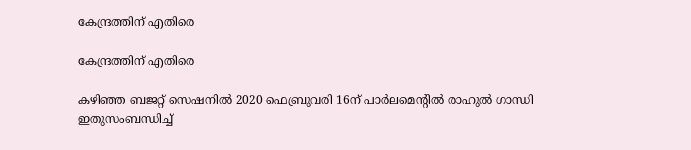കേന്ദ്രത്തിന് എതിരെ

കേന്ദ്രത്തിന് എതിരെ

കഴിഞ്ഞ ബജറ്റ് സെഷനിൽ 2020 ഫെബ്രുവരി 16ന് പാർലമെന്റിൽ രാഹുൽ ഗാന്ധി ഇതുസംബന്ധിച്ച്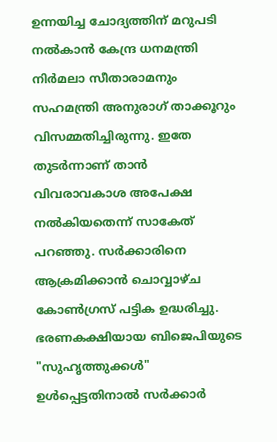ഉന്നയിച്ച ചോദ്യത്തിന് മറുപടി നൽകാൻ കേന്ദ്ര ധനമന്ത്രി നിർമലാ സീതാരാമനും സഹമന്ത്രി അനുരാഗ് താക്കൂറും വിസമ്മതിച്ചിരുന്നു. ഇതേ തുടർന്നാണ് താൻ വിവരാവകാശ അപേക്ഷ നൽകിയതെന്ന് സാകേത് പറഞ്ഞു. സർക്കാരിനെ ആക്രമിക്കാൻ ചൊവ്വാഴ്ച കോൺഗ്രസ് പട്ടിക ഉദ്ധരിച്ചു. ഭരണകക്ഷിയായ ബിജെപിയുടെ "സുഹൃത്തുക്കൾ" ഉൾപ്പെട്ടതിനാൽ സർക്കാർ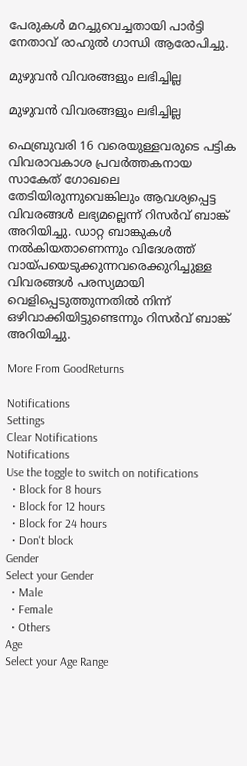പേരുകൾ മറച്ചുവെച്ചതായി പാർട്ടി നേതാവ് രാഹുൽ ഗാന്ധി ആരോപിച്ചു.

മുഴുവൻ വിവരങ്ങളും ലഭിച്ചില്ല

മുഴുവൻ വിവരങ്ങളും ലഭിച്ചില്ല

ഫെബ്രുവരി 16 വരെയുള്ളവരുടെ പട്ടിക വിവരാവകാശ പ്രവർത്തകനായ സാകേത് ഗോഖലെ തേടിയിരുന്നുവെങ്കിലും ആവശ്യപ്പെട്ട വിവരങ്ങൾ ലഭ്യമല്ലെന്ന് റിസർവ് ബാങ്ക് അറിയിച്ചു. ഡാറ്റ ബാങ്കുകൾ നൽകിയതാണെന്നും വിദേശത്ത് വായ്പയെടുക്കുന്നവരെക്കുറിച്ചുള്ള വിവരങ്ങൾ പരസ്യമായി വെളിപ്പെടുത്തുന്നതിൽ നിന്ന് ഒഴിവാക്കിയിട്ടുണ്ടെന്നും റിസർവ് ബാങ്ക് അറിയിച്ചു.

More From GoodReturns

Notifications
Settings
Clear Notifications
Notifications
Use the toggle to switch on notifications
  • Block for 8 hours
  • Block for 12 hours
  • Block for 24 hours
  • Don't block
Gender
Select your Gender
  • Male
  • Female
  • Others
Age
Select your Age Range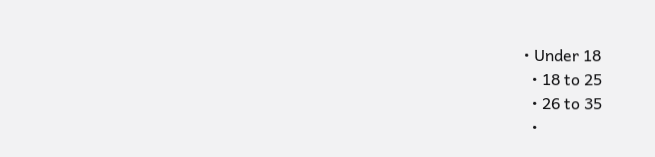• Under 18
  • 18 to 25
  • 26 to 35
  •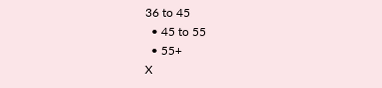36 to 45
  • 45 to 55
  • 55+
X